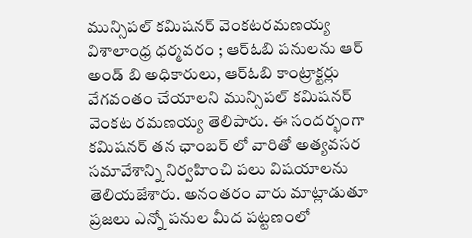మున్సిపల్ కమిషనర్ వెంకటరమణయ్య
విశాలాంధ్ర ధర్మవరం ; ఆర్ఓబి పనులను ఆర్ అండ్ బి అధికారులు, ఆర్ఓబి కాంట్రాక్టర్లు వేగవంతం చేయాలని మున్సిపల్ కమిషనర్ వెంకట రమణయ్య తెలిపారు. ఈ సందర్భంగా కమిషనర్ తన ఛాంబర్ లో వారితో అత్యవసర సమావేశాన్ని నిర్వహించి పలు విషయాలను తెలియజేశారు. అనంతరం వారు మాట్లాడుతూ ప్రజలు ఎన్నో పనుల మీద పట్టణంలో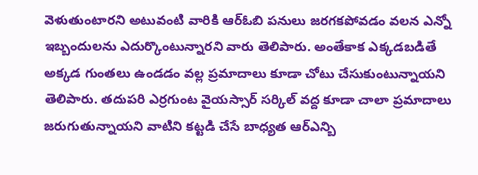వెళుతుంటారని అటువంటి వారికి ఆర్ఓబి పనులు జరగకపోవడం వలన ఎన్నో ఇబ్బందులను ఎదుర్కొంటున్నారని వారు తెలిపారు. అంతేకాక ఎక్కడబడితే అక్కడ గుంతలు ఉండడం వల్ల ప్రమాదాలు కూడా చోటు చేసుకుంటున్నాయని తెలిపారు. తదుపరి ఎర్రగుంట వైయస్సార్ సర్కిల్ వద్ద కూడా చాలా ప్రమాదాలు జరుగుతున్నాయని వాటిని కట్టడి చేసే బాధ్యత ఆర్ఎన్బి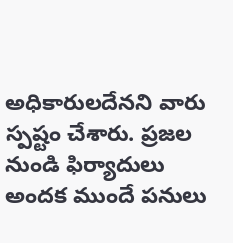అధికారులదేనని వారు స్పష్టం చేశారు. ప్రజల నుండి ఫిర్యాదులు అందక ముందే పనులు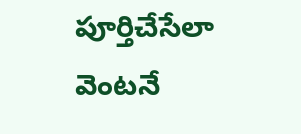పూర్తిచేసేలా వెంటనే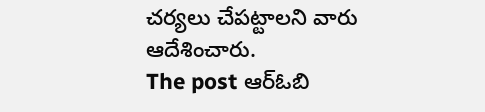చర్యలు చేపట్టాలని వారు ఆదేశించారు.
The post ఆర్ఓబి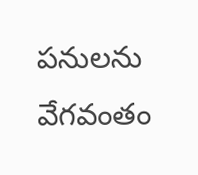పనులను వేగవంతం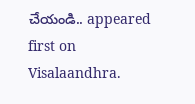చేయండి.. appeared first on Visalaandhra.